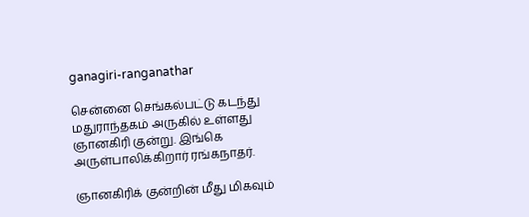ganagiri-ranganathar

சென்னை செங்கல்பட்டு கடந்து மதுராந்தகம் அருகில் உள்ளது ஞானகிரி குன்று. இங்கெ அருள்பாலிக்கிறார் ரங்கநாதர்.

ஞானகிரிக் குன்றின் மீது மிகவும்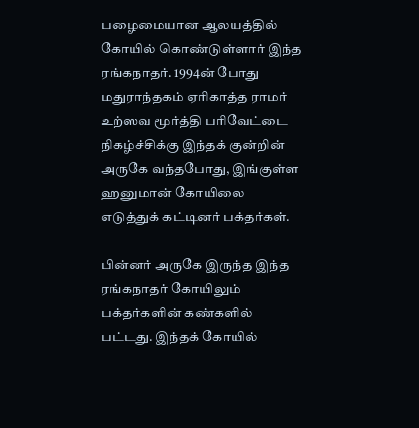பழைமையான ஆலயத்தில் கோயில் கொண்டுள்ளார் இந்த ரங்கநாதர். 1994ன் போது மதுராந்தகம் ஏரிகாத்த ராமர் உற்ஸவ மூர்த்தி பரிவேட்டை நிகழ்ச்சிக்கு இந்தக் குன்றின் அருகே வந்தபோது, இங்குள்ள ஹனுமான் கோயிலை எடுத்துக் கட்டினர் பக்தர்கள்.

பின்னர் அருகே இருந்த இந்த ரங்கநாதர் கோயிலும் பக்தர்களின் கண்களில் பட்டது. இந்தக் கோயில்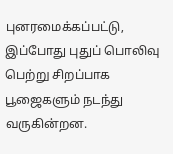புனரமைக்கப்பட்டு, இப்போது புதுப் பொலிவு பெற்று சிறப்பாக பூஜைகளும் நடந்து வருகின்றன.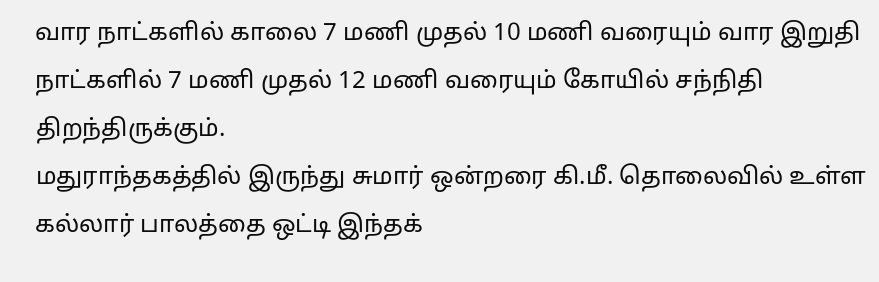வார நாட்களில் காலை 7 மணி முதல் 10 மணி வரையும் வார இறுதி நாட்களில் 7 மணி முதல் 12 மணி வரையும் கோயில் சந்நிதி திறந்திருக்கும்.
மதுராந்தகத்தில் இருந்து சுமார் ஒன்றரை கி.மீ. தொலைவில் உள்ள கல்லார் பாலத்தை ஒட்டி இந்தக்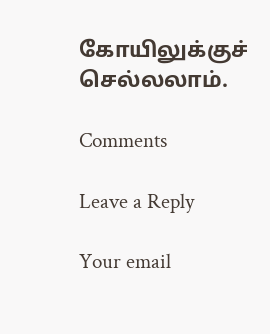கோயிலுக்குச் செல்லலாம்.

Comments

Leave a Reply

Your email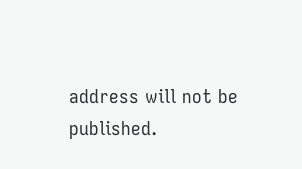address will not be published.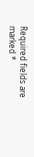Required fields are marked *